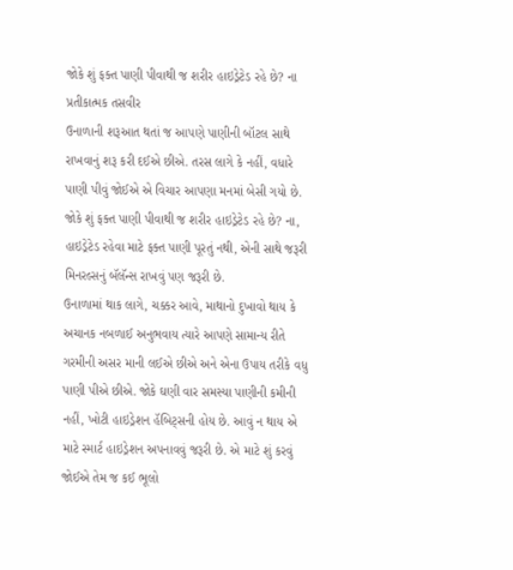જોકે શું ફક્ત પાણી પીવાથી જ શરીર હાઇડ્રેટેડ રહે છે? ના
પ્રતીકાત્મક તસવીર
ઉનાળાની શરૂઆત થતાં જ આપણે પાણીની બૉટલ સાથે રાખવાનું શરૂ કરી દઈએ છીએ. તરસ લાગે કે નહીં, વધારે પાણી પીવું જોઈએ એ વિચાર આપણા મનમાં બેસી ગયો છે. જોકે શું ફક્ત પાણી પીવાથી જ શરીર હાઇડ્રેટેડ રહે છે? ના, હાઇડ્રેટેડ રહેવા માટે ફક્ત પાણી પૂરતું નથી, એની સાથે જરૂરી મિનરલ્સનું બૅલૅન્સ રાખવું પણ જરૂરી છે.
ઉનાળામાં થાક લાગે, ચક્કર આવે, માથાનો દુખાવો થાય કે અચાનક નબળાઈ અનુભવાય ત્યારે આપણે સામાન્ય રીતે ગરમીની અસર માની લઈએ છીએ અને એના ઉપાય તરીકે વધુ પાણી પીએ છીએ. જોકે ઘણી વાર સમસ્યા પાણીની કમીની નહીં, ખોટી હાઇડ્રેશન હૅબિટ્સની હોય છે. આવું ન થાય એ માટે સ્માર્ટ હાઇડ્રેશન અપનાવવું જરૂરી છે. એ માટે શું કરવું જોઈએ તેમ જ કઈ ભૂલો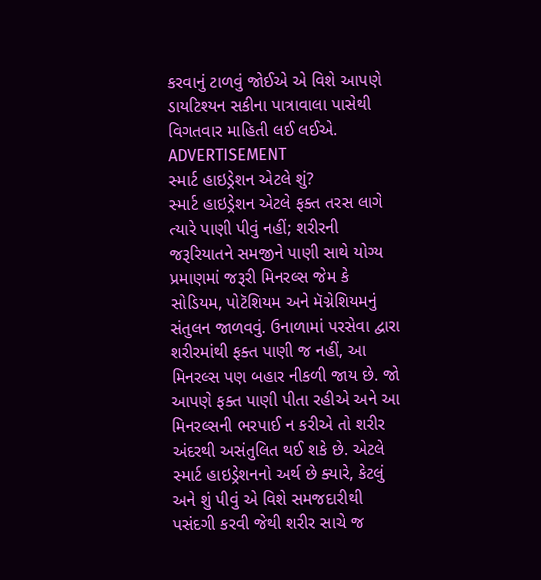કરવાનું ટાળવું જોઈએ એ વિશે આપણે ડાયટિશ્યન સકીના પાત્રાવાલા પાસેથી વિગતવાર માહિતી લઈ લઈએ.
ADVERTISEMENT
સ્માર્ટ હાઇડ્રેશન એટલે શું?
સ્માર્ટ હાઇડ્રેશન એટલે ફક્ત તરસ લાગે ત્યારે પાણી પીવું નહીં; શરીરની જરૂરિયાતને સમજીને પાણી સાથે યોગ્ય પ્રમાણમાં જરૂરી મિનરલ્સ જેમ કે સોડિયમ, પોટૅશિયમ અને મૅગ્નેશિયમનું સંતુલન જાળવવું. ઉનાળામાં પરસેવા દ્વારા શરીરમાંથી ફક્ત પાણી જ નહીં, આ મિનરલ્સ પણ બહાર નીકળી જાય છે. જો આપણે ફક્ત પાણી પીતા રહીએ અને આ મિનરલ્સની ભરપાઈ ન કરીએ તો શરીર અંદરથી અસંતુલિત થઈ શકે છે. એટલે સ્માર્ટ હાઇડ્રેશનનો અર્થ છે ક્યારે, કેટલું અને શું પીવું એ વિશે સમજદારીથી પસંદગી કરવી જેથી શરીર સાચે જ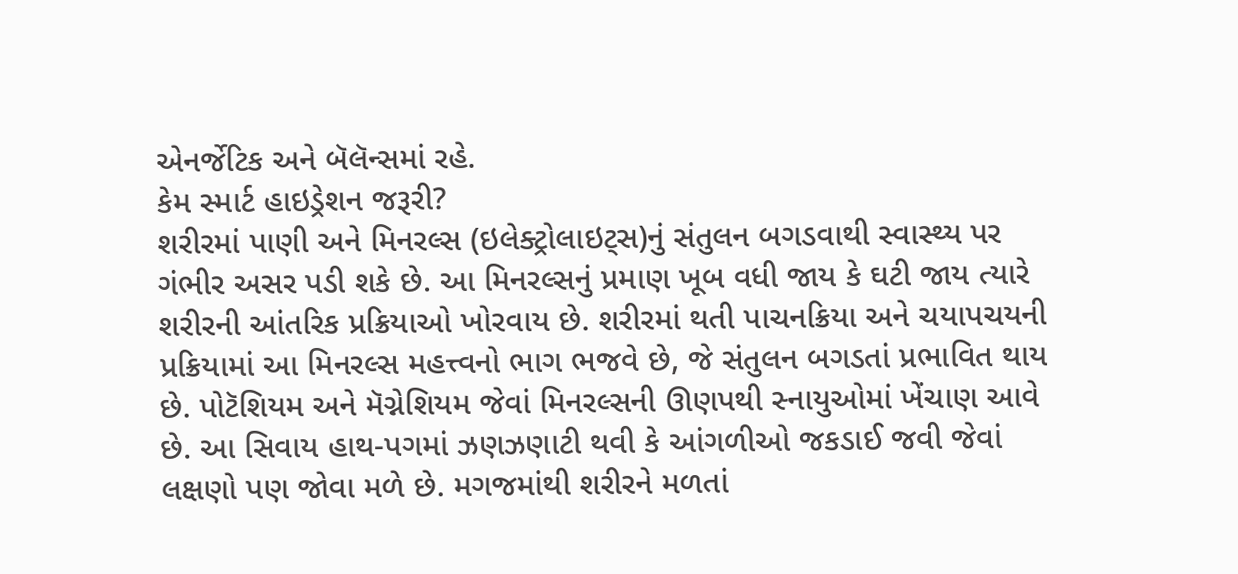એનર્જેટિક અને બૅલૅન્સમાં રહે.
કેમ સ્માર્ટ હાઇડ્રેશન જરૂરી?
શરીરમાં પાણી અને મિનરલ્સ (ઇલેક્ટ્રોલાઇટ્સ)નું સંતુલન બગડવાથી સ્વાસ્થ્ય પર ગંભીર અસર પડી શકે છે. આ મિનરલ્સનું પ્રમાણ ખૂબ વધી જાય કે ઘટી જાય ત્યારે શરીરની આંતરિક પ્રક્રિયાઓ ખોરવાય છે. શરીરમાં થતી પાચનક્રિયા અને ચયાપચયની પ્રક્રિયામાં આ મિનરલ્સ મહત્ત્વનો ભાગ ભજવે છે, જે સંતુલન બગડતાં પ્રભાવિત થાય છે. પોટૅશિયમ અને મૅગ્નેશિયમ જેવાં મિનરલ્સની ઊણપથી સ્નાયુઓમાં ખેંચાણ આવે છે. આ સિવાય હાથ-પગમાં ઝણઝણાટી થવી કે આંગળીઓ જકડાઈ જવી જેવાં લક્ષણો પણ જોવા મળે છે. મગજમાંથી શરીરને મળતાં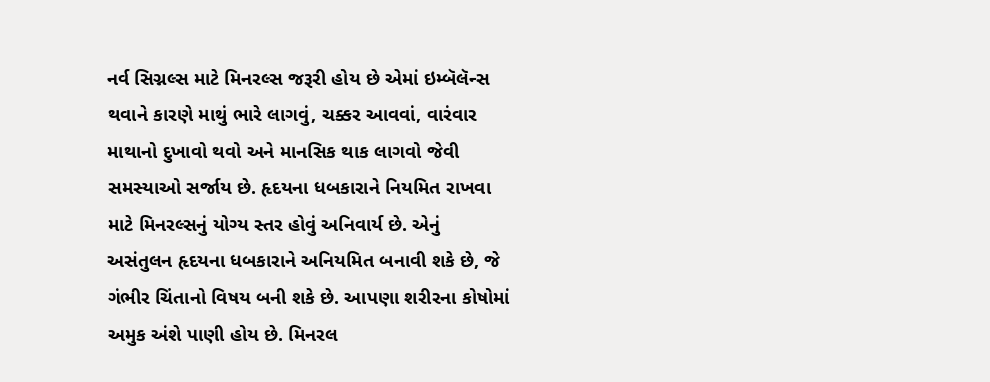નર્વ સિગ્નલ્સ માટે મિનરલ્સ જરૂરી હોય છે એમાં ઇમ્બૅલૅન્સ થવાને કારણે માથું ભારે લાગવું, ચક્કર આવવાં, વારંવાર માથાનો દુખાવો થવો અને માનસિક થાક લાગવો જેવી સમસ્યાઓ સર્જાય છે. હૃદયના ધબકારાને નિયમિત રાખવા માટે મિનરલ્સનું યોગ્ય સ્તર હોવું અનિવાર્ય છે. એનું અસંતુલન હૃદયના ધબકારાને અનિયમિત બનાવી શકે છે, જે ગંભીર ચિંતાનો વિષય બની શકે છે. આપણા શરીરના કોષોમાં અમુક અંશે પાણી હોય છે. મિનરલ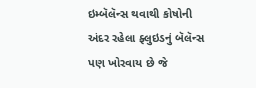ઇમ્બૅલૅન્સ થવાથી કોષોની અંદર રહેલા ફ્લુઇડનું બૅલૅન્સ પણ ખોરવાય છે જે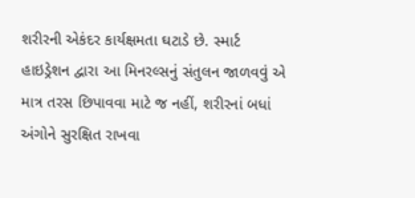શરીરની એકંદર કાર્યક્ષમતા ઘટાડે છે. સ્માર્ટ હાઇડ્રેશન દ્વારા આ મિનરલ્સનું સંતુલન જાળવવું એ માત્ર તરસ છિપાવવા માટે જ નહીં, શરીરનાં બધાં અંગોને સુરક્ષિત રાખવા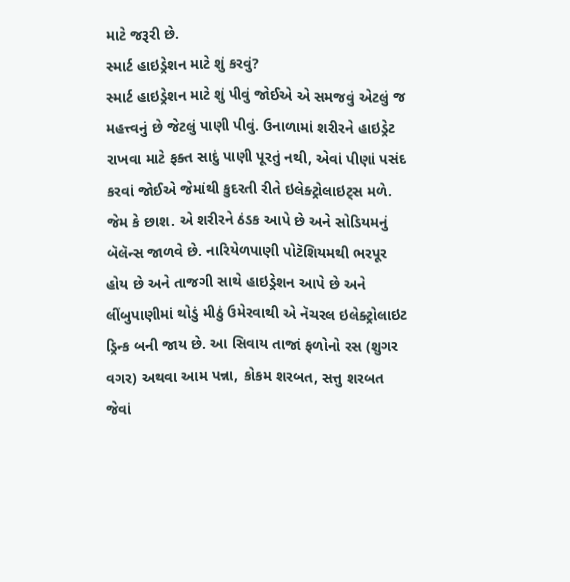માટે જરૂરી છે.
સ્માર્ટ હાઇડ્રેશન માટે શું કરવું?
સ્માર્ટ હાઇડ્રેશન માટે શું પીવું જોઈએ એ સમજવું એટલું જ મહત્ત્વનું છે જેટલું પાણી પીવું. ઉનાળામાં શરીરને હાઇડ્રેટ રાખવા માટે ફક્ત સાદું પાણી પૂરતું નથી, એવાં પીણાં પસંદ કરવાં જોઈએ જેમાંથી કુદરતી રીતે ઇલેક્ટ્રોલાઇટ્સ મળે. જેમ કે છાશ. એ શરીરને ઠંડક આપે છે અને સોડિયમનું બૅલૅન્સ જાળવે છે. નારિયેળપાણી પોટૅશિયમથી ભરપૂર હોય છે અને તાજગી સાથે હાઇડ્રેશન આપે છે અને લીંબુપાણીમાં થોડું મીઠું ઉમેરવાથી એ નૅચરલ ઇલેક્ટ્રોલાઇટ ડ્રિન્ક બની જાય છે. આ સિવાય તાજાં ફળોનો રસ (શુગર વગર) અથવા આમ પન્ના, કોકમ શરબત, સત્તુ શરબત જેવાં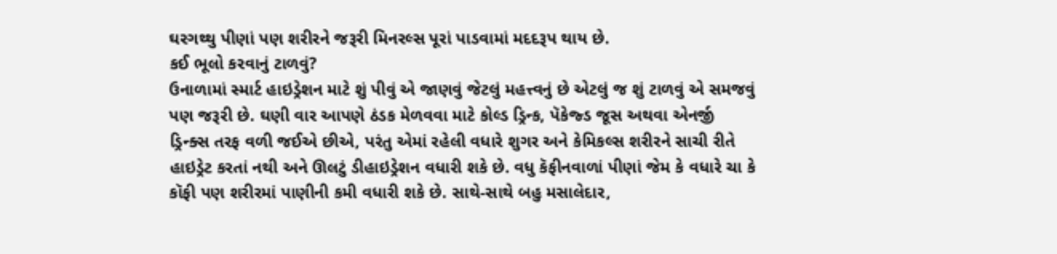ઘરગથ્થુ પીણાં પણ શરીરને જરૂરી મિનરલ્સ પૂરાં પાડવામાં મદદરૂપ થાય છે.
કઈ ભૂલો કરવાનું ટાળવું?
ઉનાળામાં સ્માર્ટ હાઇડ્રેશન માટે શું પીવું એ જાણવું જેટલું મહત્ત્વનું છે એટલું જ શું ટાળવું એ સમજવું પણ જરૂરી છે. ઘણી વાર આપણે ઠંડક મેળવવા માટે કોલ્ડ ડ્રિન્ક, પૅકેજ્ડ જૂસ અથવા એનર્જી ડ્રિન્ક્સ તરફ વળી જઈએ છીએ, પરંતુ એમાં રહેલી વધારે શુગર અને કેમિકલ્સ શરીરને સાચી રીતે હાઇડ્રેટ કરતાં નથી અને ઊલટું ડીહાઇડ્રેશન વધારી શકે છે. વધુ કૅફીનવાળાં પીણાં જેમ કે વધારે ચા કે કૉફી પણ શરીરમાં પાણીની કમી વધારી શકે છે. સાથે-સાથે બહુ મસાલેદાર,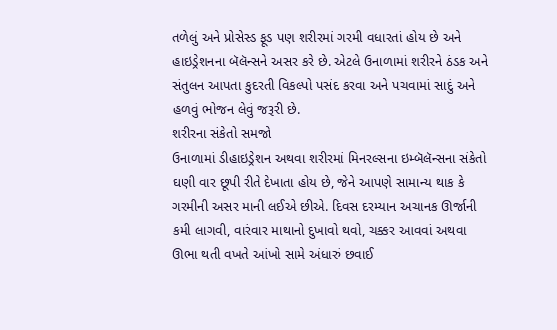તળેલું અને પ્રોસેસ્ડ ફૂડ પણ શરીરમાં ગરમી વધારતાં હોય છે અને હાઇડ્રેશનના બૅલૅન્સને અસર કરે છે. એટલે ઉનાળામાં શરીરને ઠંડક અને સંતુલન આપતા કુદરતી વિકલ્પો પસંદ કરવા અને પચવામાં સાદું અને હળવું ભોજન લેવું જરૂરી છે.
શરીરના સંકેતો સમજો
ઉનાળામાં ડીહાઇડ્રેશન અથવા શરીરમાં મિનરલ્સના ઇમ્બૅલૅન્સના સંકેતો ઘણી વાર છૂપી રીતે દેખાતા હોય છે, જેને આપણે સામાન્ય થાક કે ગરમીની અસર માની લઈએ છીએ. દિવસ દરમ્યાન અચાનક ઊર્જાની કમી લાગવી, વારંવાર માથાનો દુખાવો થવો, ચક્કર આવવાં અથવા ઊભા થતી વખતે આંખો સામે અંધારું છવાઈ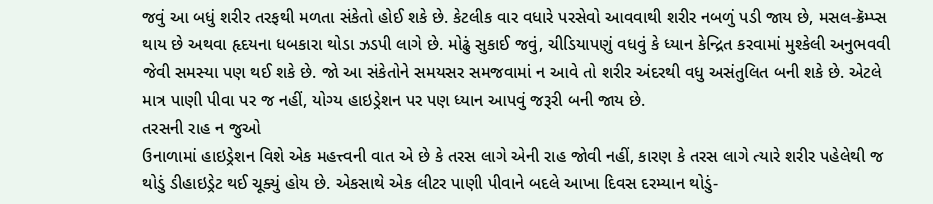જવું આ બધું શરીર તરફથી મળતા સંકેતો હોઈ શકે છે. કેટલીક વાર વધારે પરસેવો આવવાથી શરીર નબળું પડી જાય છે, મસલ-ક્રૅમ્પ્સ થાય છે અથવા હૃદયના ધબકારા થોડા ઝડપી લાગે છે. મોઢું સુકાઈ જવું, ચીડિયાપણું વધવું કે ધ્યાન કેન્દ્રિત કરવામાં મુશ્કેલી અનુભવવી જેવી સમસ્યા પણ થઈ શકે છે. જો આ સંકેતોને સમયસર સમજવામાં ન આવે તો શરીર અંદરથી વધુ અસંતુલિત બની શકે છે. એટલે માત્ર પાણી પીવા પર જ નહીં, યોગ્ય હાઇડ્રેશન પર પણ ધ્યાન આપવું જરૂરી બની જાય છે.
તરસની રાહ ન જુઓ
ઉનાળામાં હાઇડ્રેશન વિશે એક મહત્ત્વની વાત એ છે કે તરસ લાગે એની રાહ જોવી નહીં, કારણ કે તરસ લાગે ત્યારે શરીર પહેલેથી જ થોડું ડીહાઇડ્રેટ થઈ ચૂક્યું હોય છે. એકસાથે એક લીટર પાણી પીવાને બદલે આખા દિવસ દરમ્યાન થોડું-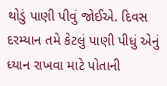થોડું પાણી પીવું જોઈએ. દિવસ દરમ્યાન તમે કેટલું પાણી પીધું એનું ધ્યાન રાખવા માટે પોતાની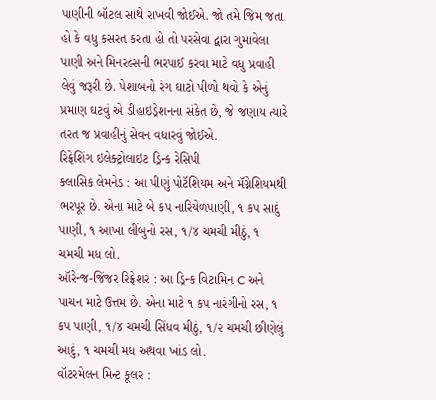પાણીની બૉટલ સાથે રાખવી જોઈએ. જો તમે જિમ જતા હો કે વધુ કસરત કરતા હો તો પરસેવા દ્વારા ગુમાવેલા પાણી અને મિનરલ્સની ભરપાઈ કરવા માટે વધુ પ્રવાહી લેવું જરૂરી છે. પેશાબનો રંગ ઘાટો પીળો થવો કે એનું પ્રમાણ ઘટવું એ ડીહાઇડ્રેશનના સંકેત છે, જે જણાય ત્યારે તરત જ પ્રવાહીનું સેવન વધારવું જોઈએ.
રિફ્રેશિંગ ઇલેક્ટ્રોલાઇટ ડ્રિન્ક રેસિપી
ક્લાસિક લેમનેડ : આ પીણું પોટૅશિયમ અને મૅગ્નેશિયમથી ભરપૂર છે. એના માટે બે કપ નારિયેળપાણી, ૧ કપ સાદું પાણી, ૧ આખા લીંબુનો રસ, ૧/૪ ચમચી મીઠું, ૧ ચમચી મધ લો.
ઑરેન્જ-જિંજર રિફ્રેશર : આ ડ્રિન્ક વિટામિન C અને પાચન માટે ઉત્તમ છે. એના માટે ૧ કપ નારંગીનો રસ, ૧ કપ પાણી, ૧/૪ ચમચી સિંધવ મીઠું, ૧/૨ ચમચી છીણેલું આદું, ૧ ચમચી મધ અથવા ખાંડ લો.
વૉટરમેલન મિન્ટ કૂલર :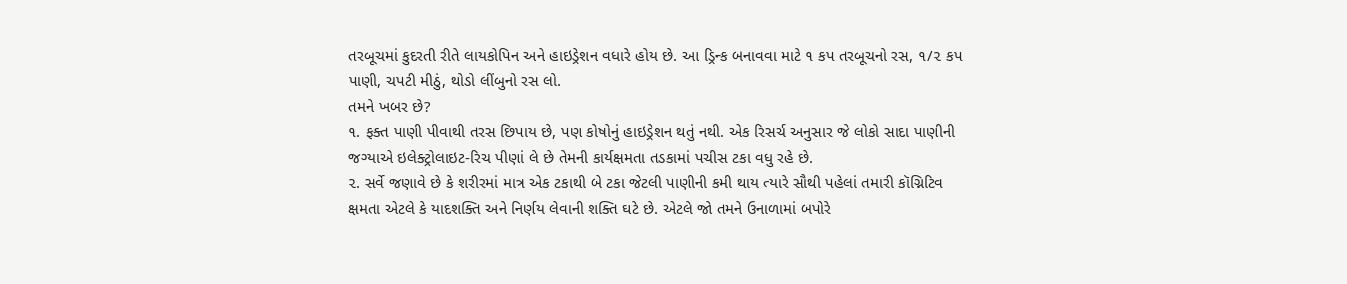તરબૂચમાં કુદરતી રીતે લાયકોપિન અને હાઇડ્રેશન વધારે હોય છે. આ ડ્રિન્ક બનાવવા માટે ૧ કપ તરબૂચનો રસ, ૧/૨ કપ પાણી, ચપટી મીઠું, થોડો લીંબુનો રસ લો.
તમને ખબર છે?
૧. ફક્ત પાણી પીવાથી તરસ છિપાય છે, પણ કોષોનું હાઇડ્રેશન થતું નથી. એક રિસર્ચ અનુસાર જે લોકો સાદા પાણીની જગ્યાએ ઇલેક્ટ્રોલાઇટ-રિચ પીણાં લે છે તેમની કાર્યક્ષમતા તડકામાં પચીસ ટકા વધુ રહે છે.
૨. સર્વે જણાવે છે કે શરીરમાં માત્ર એક ટકાથી બે ટકા જેટલી પાણીની કમી થાય ત્યારે સૌથી પહેલાં તમારી કૉગ્નિટિવ ક્ષમતા એટલે કે યાદશક્તિ અને નિર્ણય લેવાની શક્તિ ઘટે છે. એટલે જો તમને ઉનાળામાં બપોરે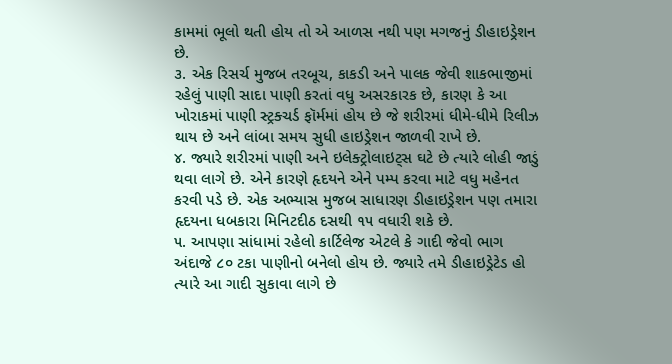કામમાં ભૂલો થતી હોય તો એ આળસ નથી પણ મગજનું ડીહાઇડ્રેશન છે.
૩. એક રિસર્ચ મુજબ તરબૂચ, કાકડી અને પાલક જેવી શાકભાજીમાં રહેલું પાણી સાદા પાણી કરતાં વધુ અસરકારક છે, કારણ કે આ ખોરાકમાં પાણી સ્ટ્રક્ચર્ડ ફૉર્મમાં હોય છે જે શરીરમાં ધીમે-ધીમે રિલીઝ થાય છે અને લાંબા સમય સુધી હાઇડ્રેશન જાળવી રાખે છે.
૪. જ્યારે શરીરમાં પાણી અને ઇલેક્ટ્રોલાઇટ્સ ઘટે છે ત્યારે લોહી જાડું થવા લાગે છે. એને કારણે હૃદયને એને પમ્પ કરવા માટે વધુ મહેનત કરવી પડે છે. એક અભ્યાસ મુજબ સાધારણ ડીહાઇડ્રેશન પણ તમારા હૃદયના ધબકારા મિનિટદીઠ દસથી ૧૫ વધારી શકે છે.
૫. આપણા સાંધામાં રહેલો કાર્ટિલેજ એટલે કે ગાદી જેવો ભાગ અંદાજે ૮૦ ટકા પાણીનો બનેલો હોય છે. જ્યારે તમે ડીહાઇડ્રેટેડ હો ત્યારે આ ગાદી સુકાવા લાગે છે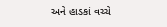અને હાડકાં વચ્ચે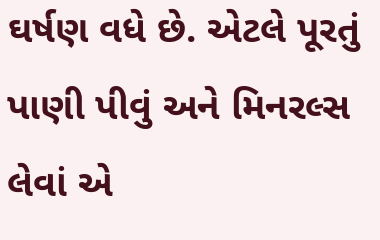ઘર્ષણ વધે છે. એટલે પૂરતું પાણી પીવું અને મિનરલ્સ લેવાં એ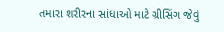તમારા શરીરના સાંધાઓ માટે ગ્રીસિંગ જેવું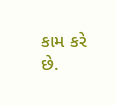કામ કરે છે.